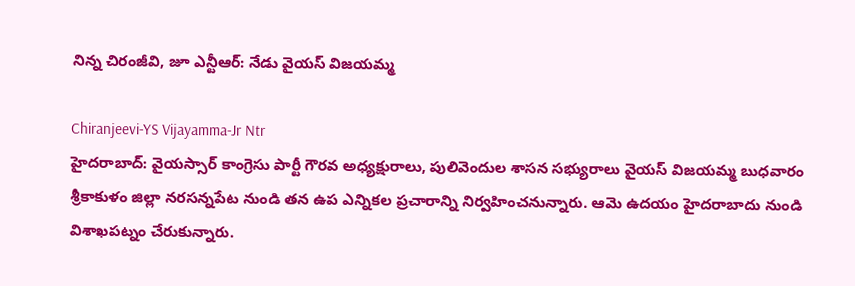నిన్న చిరంజీవి, జూ ఎన్టీఆర్: నేడు వైయస్ విజయమ్మ

Chiranjeevi-YS Vijayamma-Jr Ntr
హైదరాబాద్: వైయస్సార్ కాంగ్రెసు పార్టీ గౌరవ అధ్యక్షురాలు, పులివెందుల శాసన సభ్యురాలు వైయస్ విజయమ్మ బుధవారం శ్రీకాకుళం జిల్లా నరసన్నపేట నుండి తన ఉప ఎన్నికల ప్రచారాన్ని నిర్వహించనున్నారు. ఆమె ఉదయం హైదరాబాదు నుండి విశాఖపట్నం చేరుకున్నారు.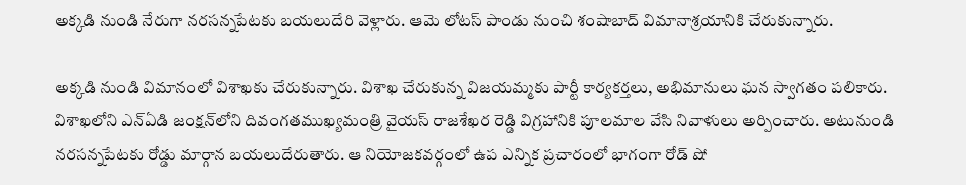అక్కడి నుండి నేరుగా నరసన్నపేటకు బయలుదేరి వెళ్లారు. ఆమె లోటస్ పాండు నుంచి శంషాబాద్ విమానాశ్రయానికి చేరుకున్నారు.

అక్కడి నుండి విమానంలో విశాఖకు చేరుకున్నారు. విశాఖ చేరుకున్న విజయమ్మకు పార్టీ కార్యకర్తలు, అభిమానులు ఘన స్వాగతం పలికారు. విశాఖలోని ఎన్ఏడి జంక్షన్‌లోని దివంగతముఖ్యమంత్రి వైయస్ రాజశేఖర రెడ్డి విగ్రహానికి పూలమాల వేసి నివాళులు అర్పించారు. అటునుండి నరసన్నపేటకు రోడ్డు మార్గాన బయలుదేరుతారు. ఆ నియోజకవర్గంలో ఉప ఎన్నిక ప్రచారంలో భాగంగా రోడ్ షో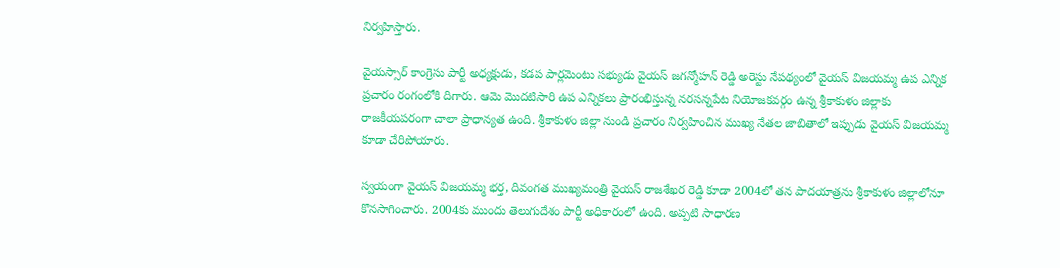నిర్వహిస్తారు.

వైయస్సార్ కాంగ్రెసు పార్టీ అధ్యక్షుడు, కడప పార్లమెంటు సభ్యుడు వైయస్ జగన్మోహన్ రెడ్డి అరెస్టు నేపథ్యంలో వైయస్ విజయమ్మ ఉప ఎన్నిక ప్రచారం రంగంలోకి దిగారు. ఆమె మొదటిసారి ఉప ఎన్నికలు ప్రారంభిస్తున్న నరసన్నపేట నియోజకవర్గం ఉన్న శ్రీకాకుళం జిల్లాకు రాజకీయపరంగా చాలా ప్రాధాన్యత ఉంది. శ్రీకాకుళం జిల్లా నుండి ప్రచారం నిర్వహించిన ముఖ్య నేతల జాబితాలో ఇప్పుడు వైయస్ విజయమ్మ కూడా చేరిపోయారు.

స్వయంగా వైయస్ విజయమ్మ భర్త, దివంగత ముఖ్యమంత్రి వైయస్ రాజశేఖర రెడ్డి కూడా 2004లో తన పాదయాత్రను శ్రీకాకుళం జిల్లాలోనూ కొనసాగించారు. 2004కు ముందు తెలుగుదేశం పార్టీ అధికారంలో ఉంది. అప్పటి సాధారణ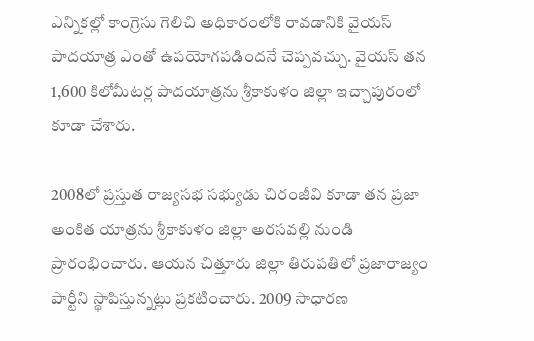ఎన్నికల్లో కాంగ్రెసు గెలిచి అధికారంలోకి రావడానికి వైయస్ పాదయాత్ర ఎంతో ఉపయోగపడిందనే చెప్పవచ్చు. వైయస్ తన 1,600 కిలోమీటర్ల పాదయాత్రను శ్రీకాకుళం జిల్లా ఇచ్చాపురంలో కూడా చేశారు.

2008లో ప్రస్తుత రాజ్యసభ సభ్యుడు చిరంజీవి కూడా తన ప్రజా అంకిత యాత్రను శ్రీకాకుళం జిల్లా అరసవల్లి నుండి ప్రారంభించారు. ఆయన చిత్తూరు జిల్లా తిరుపతిలో ప్రజారాజ్యం పార్టీని స్థాపిస్తున్నట్లు ప్రకటించారు. 2009 సాధారణ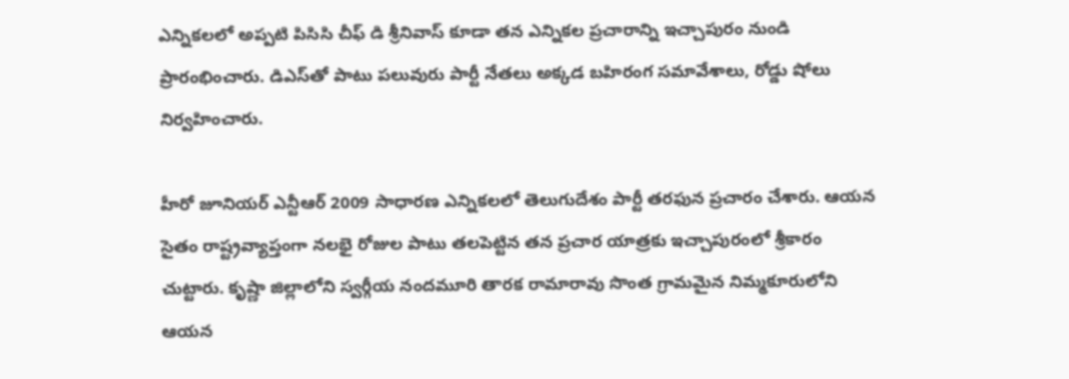ఎన్నికలలో అప్పటి పిసిసి చీఫ్ డి శ్రీనివాస్ కూడా తన ఎన్నికల ప్రచారాన్ని ఇచ్చాపురం నుండి ప్రారంభించారు. డిఎస్‌తో పాటు పలువురు పార్టీ నేతలు అక్కడ బహిరంగ సమావేశాలు, రోడ్డు షోలు నిర్వహించారు.

హీరో జూనియర్ ఎన్టీఆర్ 2009 సాధారణ ఎన్నికలలో తెలుగుదేశం పార్టీ తరఫున ప్రచారం చేశారు. ఆయన సైతం రాష్ట్రవ్యాప్తంగా నలభై రోజుల పాటు తలపెట్టిన తన ప్రచార యాత్రకు ఇచ్చాపురంలో శ్రీకారం చుట్టారు. కృష్ణా జిల్లాలోని స్వర్గీయ నందమూరి తారక రామారావు సొంత గ్రామమైన నిమ్మకూరులోని ఆయన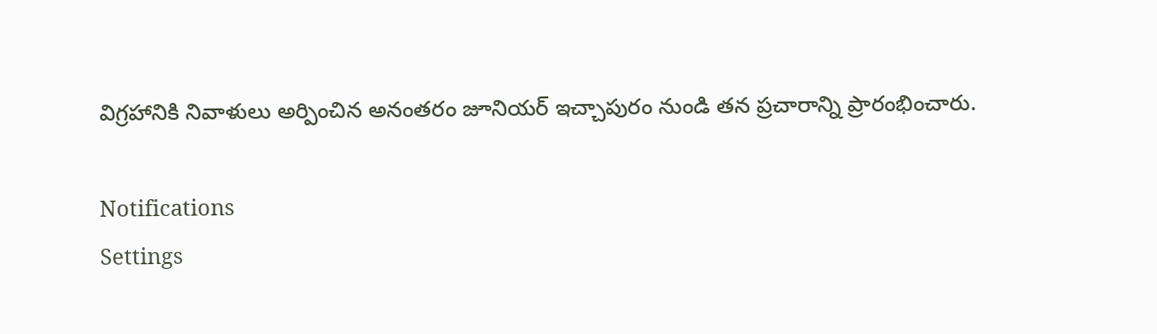విగ్రహానికి నివాళులు అర్పించిన అనంతరం జూనియర్ ఇచ్చాపురం నుండి తన ప్రచారాన్ని ప్రారంభించారు.

Notifications
Settings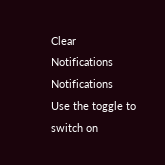Clear Notifications
Notifications
Use the toggle to switch on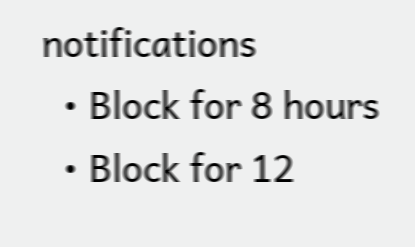notifications
  • Block for 8 hours
  • Block for 12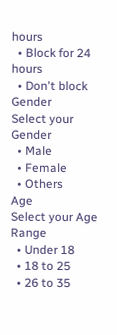hours
  • Block for 24 hours
  • Don't block
Gender
Select your Gender
  • Male
  • Female
  • Others
Age
Select your Age Range
  • Under 18
  • 18 to 25
  • 26 to 35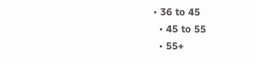• 36 to 45
  • 45 to 55
  • 55+